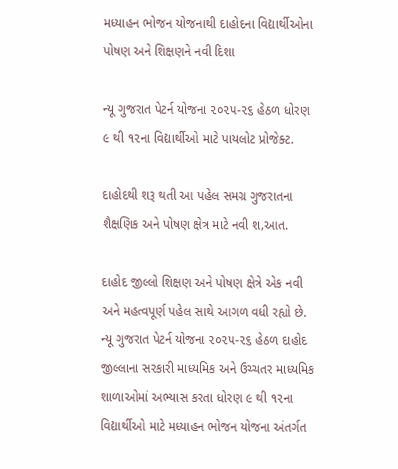મધ્યાહન ભોજન યોજનાથી દાહોદના વિદ્યાર્થીઓના પોષણ અને શિક્ષણને નવી દિશા

ન્યૂ ગુજરાત પેટર્ન યોજના ૨૦૨૫-૨૬ હેઠળ ધોરણ ૯ થી ૧૨ના વિદ્યાર્થીઓ માટે પાયલોટ પ્રોજેક્ટ.

દાહોદથી શરૂ થતી આ પહેલ સમગ્ર ગુજરાતના શૈક્ષણિક અને પોષણ ક્ષેત્ર માટે નવી શ‚આત.

દાહોદ જીલ્લો શિક્ષણ અને પોષણ ક્ષેત્રે એક નવી અને મહત્વપૂર્ણ પહેલ સાથે આગળ વધી રહ્યો છે. ન્યૂ ગુજરાત પેટર્ન યોજના ૨૦૨૫-૨૬ હેઠળ દાહોદ જીલ્લાના સરકારી માધ્યમિક અને ઉચ્ચતર માધ્યમિક શાળાઓમાં અભ્યાસ કરતા ધોરણ ૯ થી ૧૨ના વિદ્યાર્થીઓ માટે મધ્યાહન ભોજન યોજના અંતર્ગત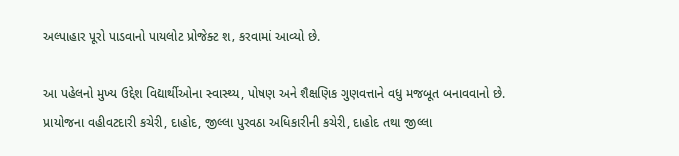અલ્પાહાર પૂરો પાડવાનો પાયલોટ પ્રોજેક્ટ શ‚ કરવામાં આવ્યો છે.

આ પહેલનો મુખ્ય ઉદ્દેશ વિદ્યાર્થીઓના સ્વાસ્થ્ય, પોષણ અને શૈક્ષણિક ગુણવત્તાને વધુ મજબૂત બનાવવાનો છે. પ્રાયોજના વહીવટદારી કચેરી, દાહોદ, જીલ્લા પુરવઠા અધિકારીની કચેરી, દાહોદ તથા જીલ્લા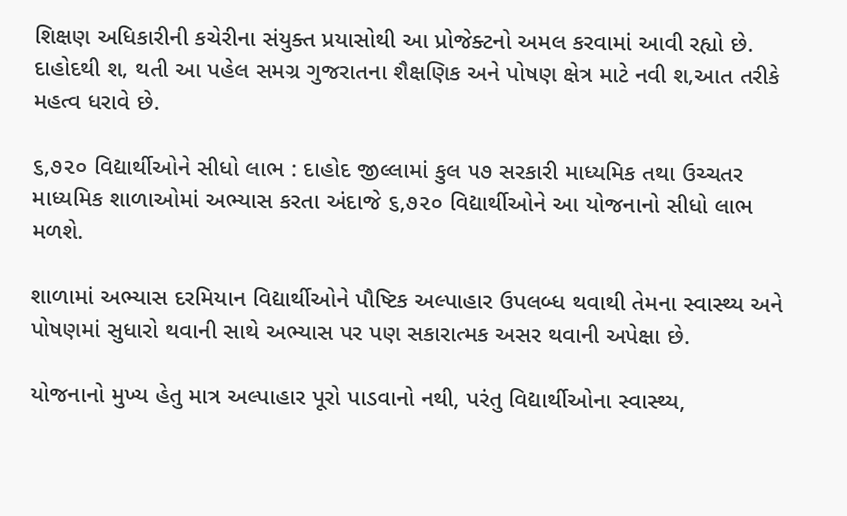શિક્ષણ અધિકારીની કચેરીના સંયુક્ત પ્રયાસોથી આ પ્રોજેક્ટનો અમલ કરવામાં આવી રહ્યો છે. દાહોદથી શ‚ થતી આ પહેલ સમગ્ર ગુજરાતના શૈક્ષણિક અને પોષણ ક્ષેત્ર માટે નવી શ‚આત તરીકે મહત્વ ધરાવે છે.

૬,૭૨૦ વિદ્યાર્થીઓને સીધો લાભ : દાહોદ જીલ્લામાં કુલ ૫૭ સરકારી માધ્યમિક તથા ઉચ્ચતર માધ્યમિક શાળાઓમાં અભ્યાસ કરતા અંદાજે ૬,૭૨૦ વિદ્યાર્થીઓને આ યોજનાનો સીધો લાભ મળશે.

શાળામાં અભ્યાસ દરમિયાન વિદ્યાર્થીઓને પૌષ્ટિક અલ્પાહાર ઉપલબ્ધ થવાથી તેમના સ્વાસ્થ્ય અને પોષણમાં સુધારો થવાની સાથે અભ્યાસ પર પણ સકારાત્મક અસર થવાની અપેક્ષા છે.

યોજનાનો મુખ્ય હેતુ માત્ર અલ્પાહાર પૂરો પાડવાનો નથી, પરંતુ વિદ્યાર્થીઓના સ્વાસ્થ્ય,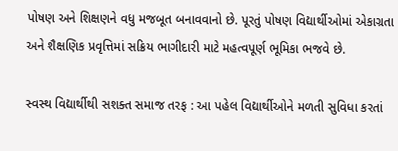પોષણ અને શિક્ષણને વધુ મજબૂત બનાવવાનો છે. પૂરતું પોષણ વિદ્યાર્થીઓમાં એકાગ્રતા અને શૈક્ષણિક પ્રવૃત્તિમાં સક્રિય ભાગીદારી માટે મહત્વપૂર્ણ ભૂમિકા ભજવે છે.

સ્વસ્થ વિદ્યાર્થીથી સશક્ત સમાજ તરફ : આ પહેલ વિદ્યાર્થીઓને મળતી સુવિધા કરતાં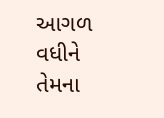આગળ વધીને તેમના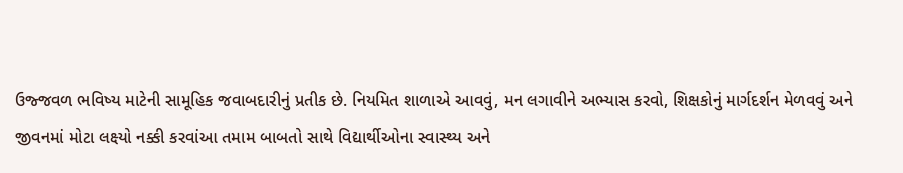ઉજ્જવળ ભવિષ્ય માટેની સામૂહિક જવાબદારીનું પ્રતીક છે. નિયમિત શાળાએ આવવું, મન લગાવીને અભ્યાસ કરવો, શિક્ષકોનું માર્ગદર્શન મેળવવું અને જીવનમાં મોટા લક્ષ્યો નક્કી કરવાંઆ તમામ બાબતો સાથે વિદ્યાર્થીઓના સ્વાસ્થ્ય અને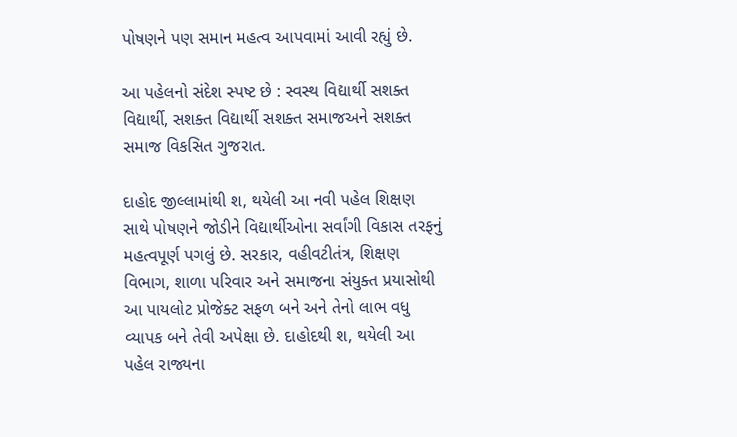પોષણને પણ સમાન મહત્વ આપવામાં આવી રહ્યું છે.

આ પહેલનો સંદેશ સ્પષ્ટ છે : સ્વસ્થ વિદ્યાર્થી સશક્ત વિદ્યાર્થી, સશક્ત વિદ્યાર્થી સશક્ત સમાજઅને સશક્ત સમાજ વિકસિત ગુજરાત.

દાહોદ જીલ્લામાંથી શ‚ થયેલી આ નવી પહેલ શિક્ષણ સાથે પોષણને જોડીને વિદ્યાર્થીઓના સર્વાંગી વિકાસ તરફનું મહત્વપૂર્ણ પગલું છે. સરકાર, વહીવટીતંત્ર, શિક્ષણ વિભાગ, શાળા પરિવાર અને સમાજના સંયુક્ત પ્રયાસોથી આ પાયલોટ પ્રોજેક્ટ સફળ બને અને તેનો લાભ વધુ વ્યાપક બને તેવી અપેક્ષા છે. દાહોદથી શ‚ થયેલી આ પહેલ રાજ્યના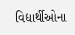વિદ્યાર્થીઓના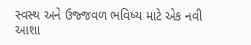સ્વસ્થ અને ઉજ્જવળ ભવિષ્ય માટે એક નવી આશા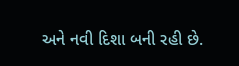અને નવી દિશા બની રહી છે.